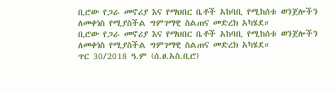ቢሮው የጋራ መኖሪያ እና የማህበር ቤቶች አከባቢ የሚከሰቱ ወንጀሎችን ለመቀነስ የሚያስችል ግምገማዊ ስልጠና መድረክ አካሄደ።
ቢሮው የጋራ መኖሪያ እና የማህበር ቤቶች አከባቢ የሚከሰቱ ወንጀሎችን ለመቀነስ የሚያስችል ግምገማዊ ስልጠና መድረክ አካሄደ።
ጥር 30/2018 ዓ.ም (ሰ.ፀ.አስ.ቢሮ)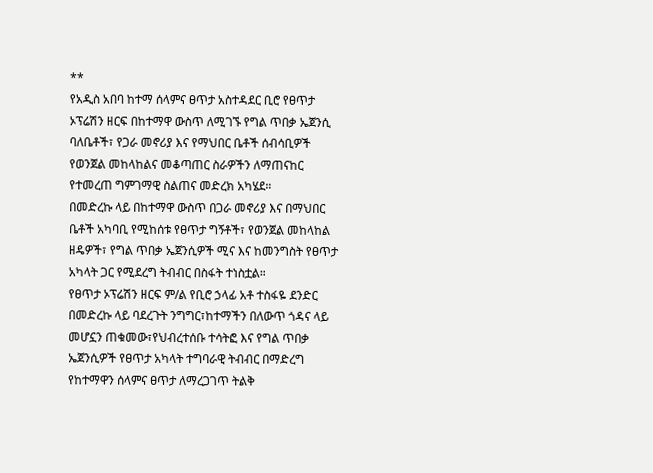**
የአዲስ አበባ ከተማ ሰላምና ፀጥታ አስተዳደር ቢሮ የፀጥታ ኦፕሬሽን ዘርፍ በከተማዋ ውስጥ ለሚገኙ የግል ጥበቃ ኤጀንሲ ባለቤቶች፣ የጋራ መኖሪያ እና የማህበር ቤቶች ሰብሳቢዎች የወንጀል መከላከልና መቆጣጠር ስራዎችን ለማጠናከር የተመረጠ ግምገማዊ ስልጠና መድረክ አካሄደ።
በመድረኩ ላይ በከተማዋ ውስጥ በጋራ መኖሪያ እና በማህበር ቤቶች አካባቢ የሚከሰቱ የፀጥታ ግኝቶች፣ የወንጀል መከላከል ዘዴዎች፣ የግል ጥበቃ ኤጀንሲዎች ሚና እና ከመንግስት የፀጥታ አካላት ጋር የሚደረግ ትብብር በስፋት ተነስቷል።
የፀጥታ ኦፕሬሽን ዘርፍ ም/ል የቢሮ ኃላፊ አቶ ተስፋዬ ደንድር በመድረኩ ላይ ባደረጉት ንግግር፣ከተማችን በለውጥ ጎዳና ላይ መሆኗን ጠቁመው፣የህብረተሰቡ ተሳትፎ እና የግል ጥበቃ ኤጀንሲዎች የፀጥታ አካላት ተግባራዊ ትብብር በማድረግ የከተማዋን ሰላምና ፀጥታ ለማረጋገጥ ትልቅ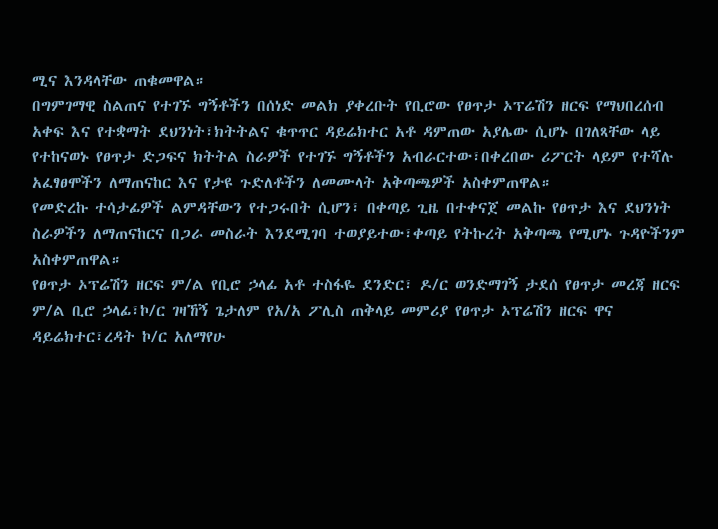ሚና እንዳላቸው ጠቁመዋል።
በግምገማዊ ስልጠና የተገኙ ግኝቶችን በሰነድ መልክ ያቀረቡት የቢሮው የፀጥታ ኦፕሬሽን ዘርፍ የማህበረሰብ አቀፍ እና የተቋማት ደህንነት፣ክትትልና ቁጥጥር ዳይሬክተር አቶ ዳምጠው አያሌው ሲሆኑ በገለጻቸው ላይ የተከናወኑ የፀጥታ ድጋፍና ክትትል ስራዎች የተገኙ ግኝቶችን አብራርተው፣በቀረበው ሪፖርት ላይም የተሻሉ አፈፃፀሞችን ለማጠናከር እና የታዩ ጉድለቶችን ለመሙላት አቅጣጫዎች አስቀምጠዋል።
የመድረኩ ተሳታፊዎች ልምዳቸውን የተጋሩበት ሲሆን፣ በቀጣይ ጊዜ በተቀናጀ መልኩ የፀጥታ እና ደህንነት ስራዎችን ለማጠናከርና በጋራ መስራት እንደሚገባ ተወያይተው፣ቀጣይ የትኩረት አቅጣጫ የሚሆኑ ጉዳዮችንም አስቀምጠዋል።
የፀጥታ ኦፕሬሽን ዘርፍ ም/ል የቢሮ ኃላፊ አቶ ተስፋዬ ደንድር፣ ዶ/ር ወንድማገኝ ታደሰ የፀጥታ መረጃ ዘርፍ ም/ል ቢሮ ኃላፊ፣ኮ/ር ገዛኸኝ ጌታለም የአ/አ ፖሊስ ጠቅላይ መምሪያ የፀጥታ ኦፕሬሽን ዘርፍ ዋና ዳይሬክተር፣ረዳት ኮ/ር አለማየሁ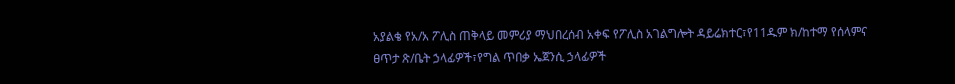አያልቄ የአ/አ ፖሊስ ጠቅላይ መምሪያ ማህበረሰብ አቀፍ የፖሊስ አገልግሎት ዳይሬክተር፣የ11ዱም ክ/ከተማ የሰላምና ፀጥታ ጽ/ቤት ኃላፊዎች፣የግል ጥበቃ ኤጀንሲ ኃላፊዎች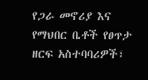የጋራ መኖሪያ እና የማህበር ቤቶች የፀጥታ ዘርፍ አስተባባሪዎች፣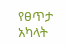የፀጥታ አካላት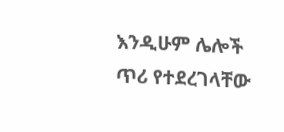እንዲሁም ሌሎች ጥሪ የተደረገላቸው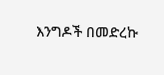እንግዶች በመድረኩ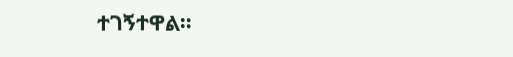ተገኝተዋል።